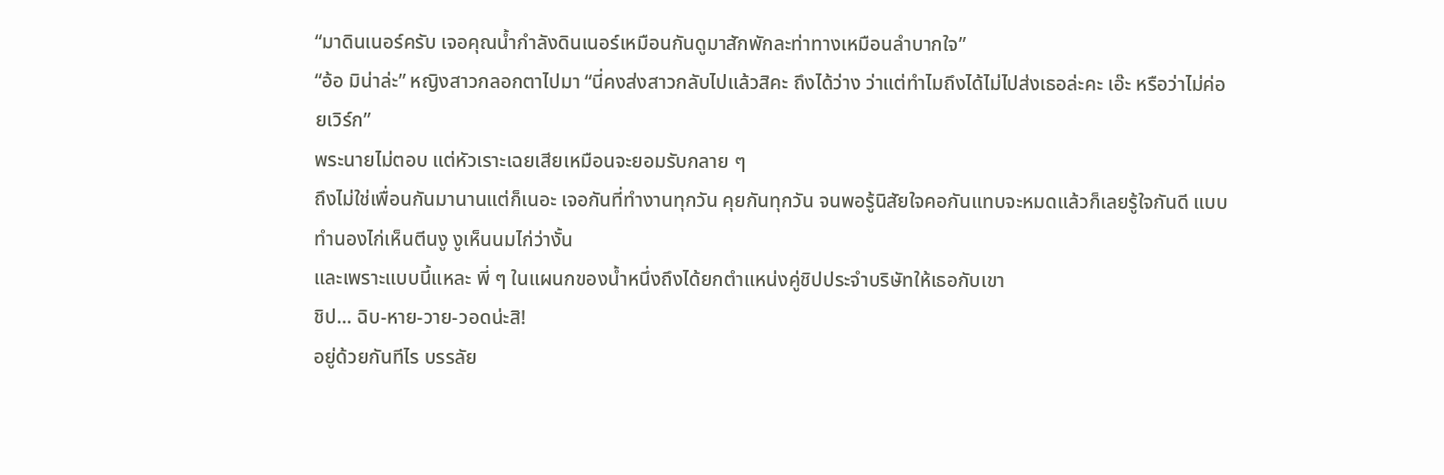“มาดินเนอร์ครับ เจอคุณน้ำกำลังดินเนอร์เหมือนกันดูมาสักพักละท่าทางเหมือนลำบากใจ”
“อ้อ มิน่าล่ะ” หญิงสาวกลอกตาไปมา “นี่คงส่งสาวกลับไปแล้วสิคะ ถึงได้ว่าง ว่าแต่ทำไมถึงได้ไม่ไปส่งเธอล่ะคะ เอ๊ะ หรือว่าไม่ค่อยเวิร์ก”
พระนายไม่ตอบ แต่หัวเราะเฉยเสียเหมือนจะยอมรับกลาย ๆ
ถึงไม่ใช่เพื่อนกันมานานแต่ก็เนอะ เจอกันที่ทำงานทุกวัน คุยกันทุกวัน จนพอรู้นิสัยใจคอกันแทบจะหมดแล้วก็เลยรู้ใจกันดี แบบทำนองไก่เห็นตีนงู งูเห็นนมไก่ว่างั้น
และเพราะแบบนี้แหละ พี่ ๆ ในแผนกของน้ำหนึ่งถึงได้ยกตำแหน่งคู่ชิปประจำบริษัทให้เธอกับเขา
ชิป... ฉิบ-หาย-วาย-วอดน่ะสิ!
อยู่ด้วยกันทีไร บรรลัย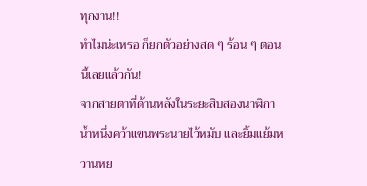ทุกงาน!!
ทำไมน่ะเหรอ ก็ยกตัวอย่างสด ๆ ร้อน ๆ ตอนนี้เลยแล้วกัน!
จากสายตาที่ด้านหลังในระยะสิบสองนาฬิกา น้ำหนึ่งคว้าแขนพระนายไว้หมับ และยิ้มแย้มหวานหย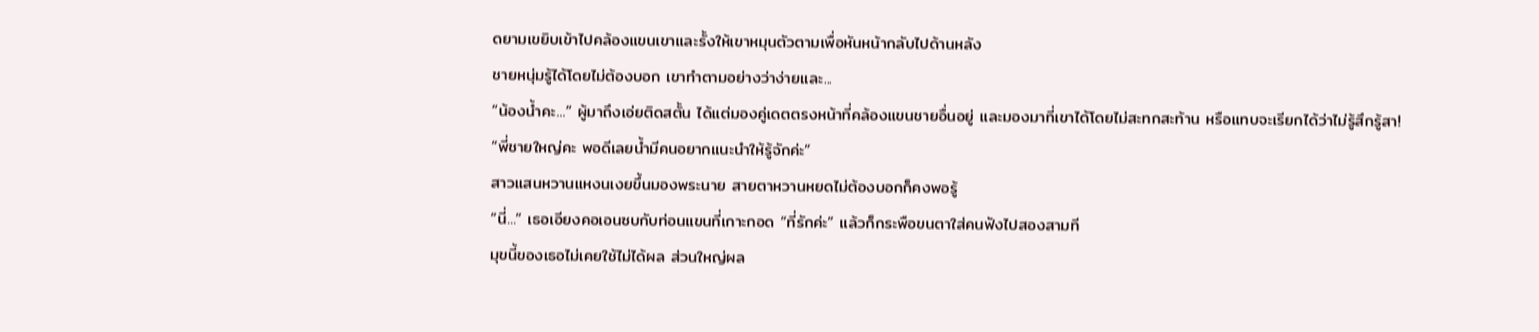ดยามเขยิบเข้าไปคล้องแขนเขาและรั้งให้เขาหมุนตัวตามเพื่อหันหน้ากลับไปด้านหลัง
ชายหนุ่มรู้ได้โดยไม่ต้องบอก เขาทำตามอย่างว่าง่ายและ...
“น้องน้ำคะ...” ผู้มาถึงเอ่ยติดสตั้น ได้แต่มองคู่เดตตรงหน้าที่คล้องแขนชายอื่นอยู่ และมองมาที่เขาได้โดยไม่สะทกสะท้าน หรือแทบจะเรียกได้ว่าไม่รู้สึกรู้สา!
“พี่ชายใหญ่คะ พอดีเลยน้ำมีคนอยากแนะนำให้รู้จักค่ะ”
สาวแสนหวานแหงนเงยขึ้นมองพระนาย สายตาหวานหยดไม่ต้องบอกก็คงพอรู้
“นี่...” เธอเอียงคอเอนซบกับท่อนแขนที่เกาะกอด “ที่รักค่ะ” แล้วก็กระพือขนตาใส่คนฟังไปสองสามที
มุขนี้ของเธอไม่เคยใช้ไม่ได้ผล ส่วนใหญ่ผล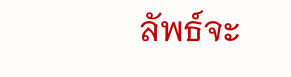ลัพธ์จะ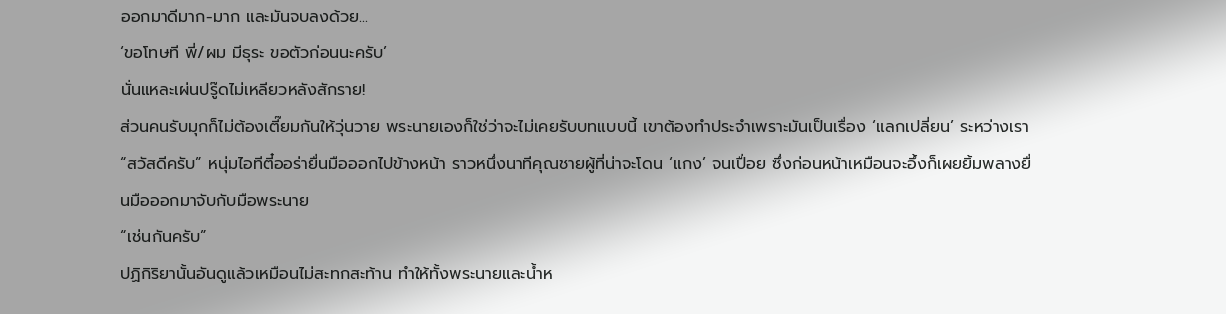ออกมาดีมาก-มาก และมันจบลงด้วย...
‘ขอโทษที พี่/ผม มีธุระ ขอตัวก่อนนะครับ’
นั่นแหละเผ่นปรู๊ดไม่เหลียวหลังสักราย!
ส่วนคนรับมุกก็ไม่ต้องเตี๊ยมกันให้วุ่นวาย พระนายเองก็ใช่ว่าจะไม่เคยรับบทแบบนี้ เขาต้องทำประจำเพราะมันเป็นเรื่อง ‘แลกเปลี่ยน’ ระหว่างเรา
“สวัสดีครับ” หนุ่มไอทีตี๋ออร่ายื่นมือออกไปข้างหน้า ราวหนึ่งนาทีคุณชายผู้ที่น่าจะโดน ‘แกง’ จนเปื่อย ซึ่งก่อนหน้าเหมือนจะอึ้งก็เผยยิ้มพลางยื่นมือออกมาจับกับมือพระนาย
“เช่นกันครับ”
ปฏิกิริยานั้นอันดูแล้วเหมือนไม่สะทกสะท้าน ทำให้ทั้งพระนายและน้ำห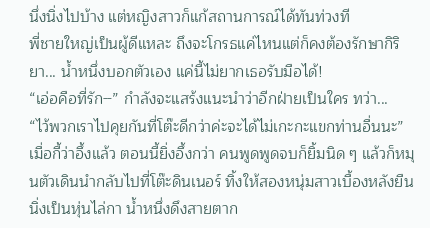นึ่งนิ่งไปบ้าง แต่หญิงสาวก็แก้สถานการณ์ได้ทันท่วงที
พี่ชายใหญ่เป็นผู้ดีแหละ ถึงจะโกรธแค่ไหนแต่ก็คงต้องรักษากิริยา... น้ำหนึ่งบอกตัวเอง แค่นี้ไม่ยากเธอรับมือได้!
“เอ่อคือที่รัก--” กำลังจะแสร้งแนะนำว่าอีกฝ่ายเป็นใคร ทว่า...
“ไว้พวกเราไปคุยกันที่โต๊ะดีกว่าค่ะจะได้ไม่เกะกะแขกท่านอื่นนะ”
เมื่อกี้ว่าอึ้งแล้ว ตอนนี้ยิ่งอึ้งกว่า คนพูดพูดจบก็ยิ้มนิด ๆ แล้วก็หมุนตัวเดินนำกลับไปที่โต๊ะดินเนอร์ ทิ้งให้สองหนุ่มสาวเบื้องหลังยืนนิ่งเป็นหุ่นไล่กา น้ำหนึ่งดึงสายตาก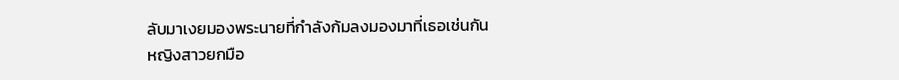ลับมาเงยมองพระนายที่กำลังก้มลงมองมาที่เธอเช่นกัน
หญิงสาวยกมือ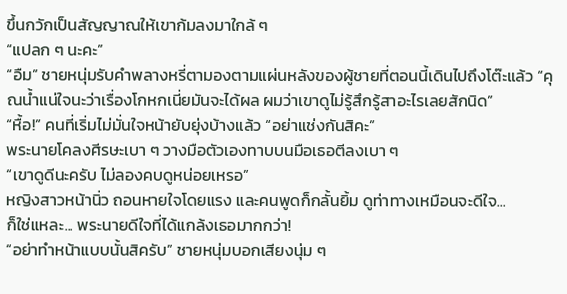ขึ้นกวักเป็นสัญญาณให้เขาก้มลงมาใกล้ ๆ
“แปลก ๆ นะคะ”
“อืม” ชายหนุ่มรับคำพลางหรี่ตามองตามแผ่นหลังของผู้ชายที่ตอนนี้เดินไปถึงโต๊ะแล้ว “คุณน้ำแน่ใจนะว่าเรื่องโกหกเนี่ยมันจะได้ผล ผมว่าเขาดูไม่รู้สึกรู้สาอะไรเลยสักนิด”
“หื้อ!” คนที่เริ่มไม่มั่นใจหน้ายับยุ่งบ้างแล้ว “อย่าแช่งกันสิคะ”
พระนายโคลงศีรษะเบา ๆ วางมือตัวเองทาบบนมือเธอตีลงเบา ๆ
“เขาดูดีนะครับ ไม่ลองคบดูหน่อยเหรอ”
หญิงสาวหน้านิ่ว ถอนหายใจโดยแรง และคนพูดก็กลั้นยิ้ม ดูท่าทางเหมือนจะดีใจ...
ก็ใช่แหละ... พระนายดีใจที่ได้แกล้งเธอมากกว่า!
“อย่าทำหน้าแบบนั้นสิครับ” ชายหนุ่มบอกเสียงนุ่ม ๆ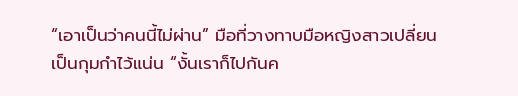“เอาเป็นว่าคนนี้ไม่ผ่าน” มือที่วางทาบมือหญิงสาวเปลี่ยนเป็นกุมกำไว้แน่น “งั้นเราก็ไปกันค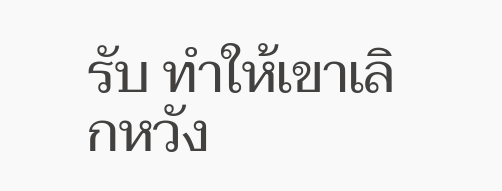รับ ทำให้เขาเลิกหวัง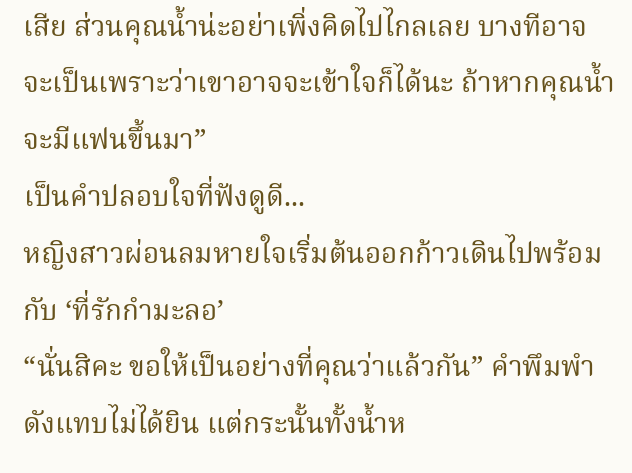เสีย ส่วนคุณน้ำน่ะอย่าเพิ่งคิดไปไกลเลย บางทีอาจจะเป็นเพราะว่าเขาอาจจะเข้าใจก็ได้นะ ถ้าหากคุณน้ำจะมีแฟนขึ้นมา”
เป็นคำปลอบใจที่ฟังดูดี...
หญิงสาวผ่อนลมหายใจเริ่มต้นออกก้าวเดินไปพร้อมกับ ‘ที่รักกำมะลอ’
“นั่นสิคะ ขอให้เป็นอย่างที่คุณว่าแล้วกัน” คำพึมพำดังแทบไม่ได้ยิน แต่กระนั้นทั้งน้ำห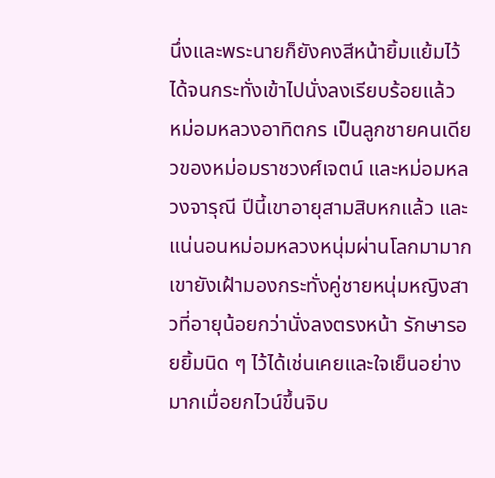นึ่งและพระนายก็ยังคงสีหน้ายิ้มแย้มไว้ได้จนกระทั่งเข้าไปนั่งลงเรียบร้อยแล้ว
หม่อมหลวงอาทิตกร เป็นลูกชายคนเดียวของหม่อมราชวงศ์เจตน์ และหม่อมหลวงจารุณี ปีนี้เขาอายุสามสิบหกแล้ว และแน่นอนหม่อมหลวงหนุ่มผ่านโลกมามาก เขายังเฝ้ามองกระทั่งคู่ชายหนุ่มหญิงสาวที่อายุน้อยกว่านั่งลงตรงหน้า รักษารอยยิ้มนิด ๆ ไว้ได้เช่นเคยและใจเย็นอย่างมากเมื่อยกไวน์ขึ้นจิบ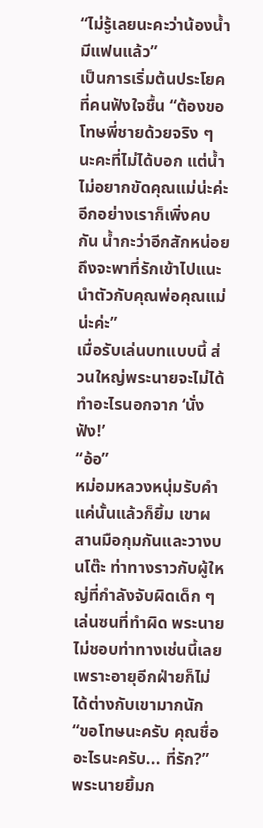“ไม่รู้เลยนะคะว่าน้องน้ำมีแฟนแล้ว”
เป็นการเริ่มต้นประโยคที่คนฟังใจชื้น “ต้องขอโทษพี่ชายด้วยจริง ๆ นะคะที่ไม่ได้บอก แต่น้ำไม่อยากขัดคุณแม่น่ะค่ะ อีกอย่างเราก็เพิ่งคบกัน น้ำกะว่าอีกสักหน่อยถึงจะพาที่รักเข้าไปแนะนำตัวกับคุณพ่อคุณแม่น่ะค่ะ”
เมื่อรับเล่นบทแบบนี้ ส่วนใหญ่พระนายจะไม่ได้ทำอะไรนอกจาก ‘นั่งฟัง!’
“อ้อ”
หม่อมหลวงหนุ่มรับคำแค่นั้นแล้วก็ยิ้ม เขาผสานมือกุมกันและวางบนโต๊ะ ท่าทางราวกับผู้ใหญ่ที่กำลังจับผิดเด็ก ๆ เล่นซนที่ทำผิด พระนายไม่ชอบท่าทางเช่นนี้เลยเพราะอายุอีกฝ่ายก็ไม่ได้ต่างกับเขามากนัก
“ขอโทษนะครับ คุณชื่ออะไรนะครับ... ที่รัก?”
พระนายยิ้มก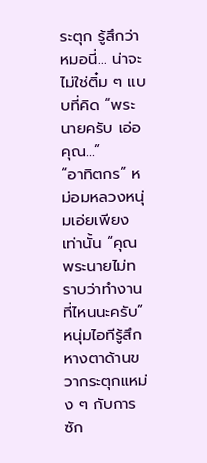ระตุก รู้สึกว่าหมอนี่... น่าจะไม่ใช่ติ๋ม ๆ แบบที่คิด “พระนายครับ เอ่อ คุณ...”
“อาทิตกร” หม่อมหลวงหนุ่มเอ่ยเพียงเท่านั้น “คุณพระนายไม่ทราบว่าทำงานที่ไหนนะครับ”
หนุ่มไอทีรู้สึกหางตาด้านขวากระตุกแหม่ง ๆ กับการซัก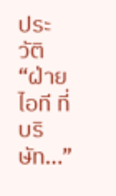ประวัติ
“ฝ่ายไอที ที่บริษัท...”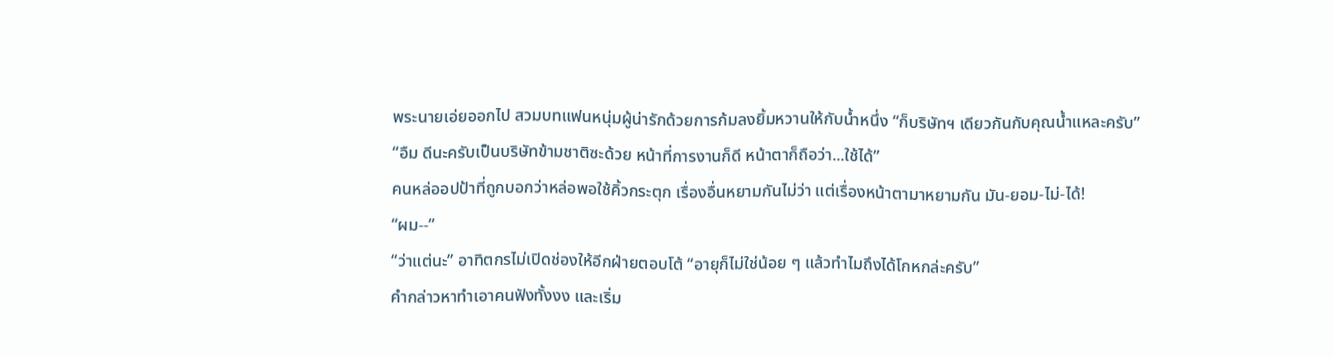พระนายเอ่ยออกไป สวมบทแฟนหนุ่มผู้น่ารักด้วยการก้มลงยิ้มหวานให้กับน้ำหนึ่ง “ก็บริษัทฯ เดียวกันกับคุณน้ำแหละครับ”
“อืม ดีนะครับเป็นบริษัทข้ามชาติซะด้วย หน้าที่การงานก็ดี หน้าตาก็ถือว่า...ใช้ได้”
คนหล่ออปป้าที่ถูกบอกว่าหล่อพอใช้คิ้วกระตุก เรื่องอื่นหยามกันไม่ว่า แต่เรื่องหน้าตามาหยามกัน มัน-ยอม-ไม่-ได้!
“ผม--”
“ว่าแต่นะ” อาทิตกรไม่เปิดช่องให้อีกฝ่ายตอบโต้ “อายุก็ไม่ใช่น้อย ๆ แล้วทำไมถึงได้โกหกล่ะครับ”
คำกล่าวหาทำเอาคนฟังทั้งงง และเริ่ม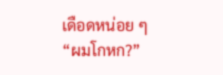เดือดหน่อย ๆ
“ผมโกหก?”